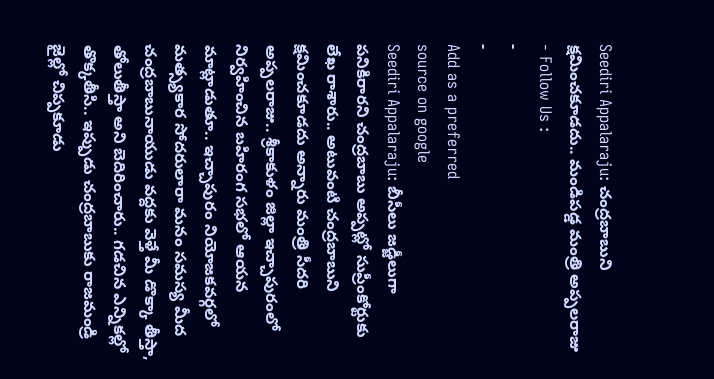Seediri Appalaraju: చంద్రబాబుని క్షమించకూడదు.. మండిపడ్డ మంత్రి అప్పలరాజు
- Follow Us :
-
-
Add as a preferred
source on google
Seediri Appalaraju: బీసీలు జడ్జీలుగా పనికిరారని చంద్రబాబు అప్పట్లో సుప్రీంకోర్టుకు లేఖ రాశారు.. అటువంటి చంద్రబాబుని క్షమించకూడదు అన్నారు మంత్రి సీదరి అప్పలరాజు.. శ్రీకాకుళం జిల్లా ఇచ్చాపురంలో నిర్వహించిన బహిరంగ సభలో ఆయన మాట్లాడుతూ.. ఇచ్చాపురం నియోజకవర్గలో మత్స్యకార సోదరులారా మనం సమస్య మీద చంద్రబాబునాయుడు వద్దకు వెళ్తే మీ డొక్కా తీస్తా, తోలుతీస్తా అని బెదిరించారు.. గడచిన ఎన్నికల్లో తొక్కతీసి.. ఇప్పుడు చంద్రబాబుకు రాజమండ్రి జైల్లో చిప్పకూడు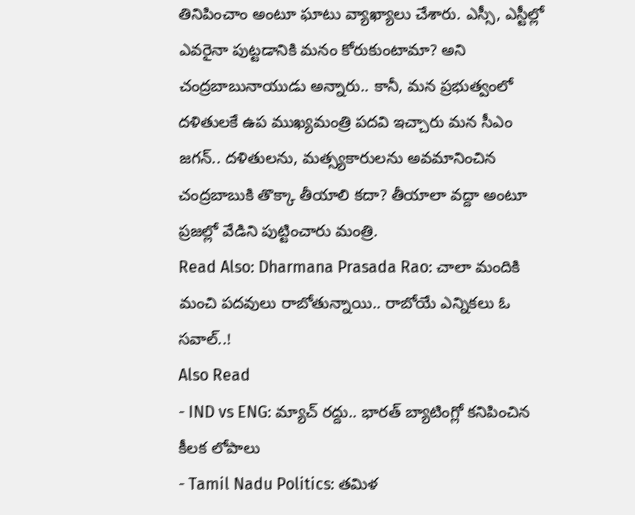తినిపించాం అంటూ ఘాటు వ్యాఖ్యాలు చేశారు. ఎస్సీ, ఎస్టీల్లో ఎవరైనా పుట్టడానికి మనం కోరుకుంటామా? అని చంద్రబాబునాయుడు అన్నారు.. కానీ, మన ప్రభుత్వంలో దళితులకే ఉప ముఖ్యమంత్రి పదవి ఇచ్చారు మన సీఎం జగన్.. దళితులను, మత్స్యకారులను అవమానించిన చంద్రబాబుకి తొక్కా తీయాలి కదా? తీయాలా వద్దా అంటూ ప్రజల్లో వేడిని పుట్టించారు మంత్రి.
Read Also: Dharmana Prasada Rao: చాలా మందికి మంచి పదవులు రాబోతున్నాయి.. రాబోయే ఎన్నికలు ఓ సవాల్..!
Also Read
- IND vs ENG: మ్యాచ్ రద్దు.. భారత్ బ్యాటింగ్లో కనిపించిన కీలక లోపాలు
- Tamil Nadu Politics: తమిళ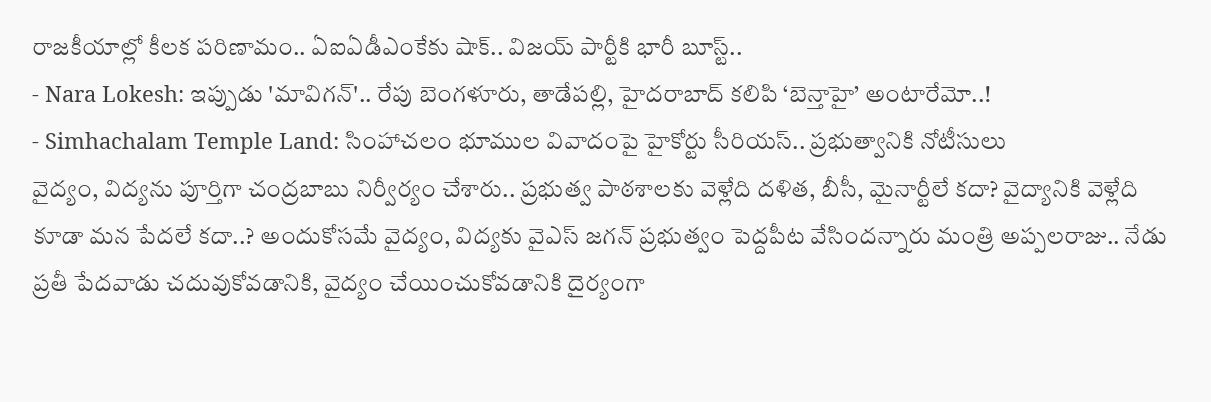రాజకీయాల్లో కీలక పరిణామం.. ఏఐఏడీఎంకేకు షాక్.. విజయ్ పార్టీకి భారీ బూస్ట్..
- Nara Lokesh: ఇప్పుడు 'మావిగన్'.. రేపు బెంగళూరు, తాడేపల్లి, హైదరాబాద్ కలిపి ‘బెన్తాహై’ అంటారేమో..!
- Simhachalam Temple Land: సింహాచలం భూముల వివాదంపై హైకోర్టు సీరియస్.. ప్రభుత్వానికి నోటీసులు
వైద్యం, విద్యను పూర్తిగా చంద్రబాబు నిర్వీర్యం చేశారు.. ప్రభుత్వ పాఠశాలకు వెళ్లేది దళిత, బీసీ, మైనార్టీలే కదా? వైద్యానికి వెళ్లేది కూడా మన పేదలే కదా..? అందుకోసమే వైద్యం, విద్యకు వైఎస్ జగన్ ప్రభుత్వం పెద్దపీట వేసిందన్నారు మంత్రి అప్పలరాజు.. నేడు ప్రతీ పేదవాడు చదువుకోవడానికి, వైద్యం చేయించుకోవడానికి దైర్యంగా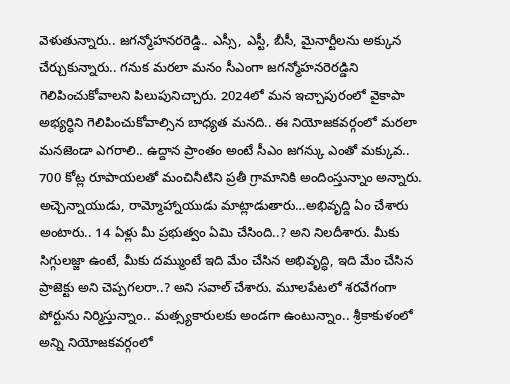వెళుతున్నారు.. జగన్మోహనరరెడ్డి.. ఎస్సీ, ఎస్టీ, బీసీ, మైనార్టీలను అక్కున చేర్చుకున్నారు.. గనుక మరలా మనం సీఎంగా జగన్మోహనరెరడ్డిని గెలిపించుకోవాలని పిలుపునిచ్చారు. 2024లో మన ఇచ్చాపురంలో వైకాపా అభ్యర్ధిని గెలిపించుకోవాల్సిన బాధ్యత మనది.. ఈ నియోజకవర్గంలో మరలా మనజెండా ఎగరాలి.. ఉద్దాన ప్రాంతం అంటే సీఎం జగన్కు ఎంతో మక్కువ.. 700 కోట్ల రూపాయలతో మంచినీటిని ప్రతీ గ్రామానికి అందింస్తున్నాం అన్నారు. అచ్చెన్నాయుడు, రామ్మోహ్నాయుడు మాట్లాడుతారు…అభివృద్ది ఏం చేశారు అంటారు.. 14 ఏళ్లు మీ ప్రభుత్వం ఏమి చేసింది..? అని నిలదీశారు. మీకు సిగ్గులజ్జా ఉంటే, మీకు దమ్ముంటే ఇది మేం చేసిన అభివృద్ధి, ఇది మేం చేసిన ప్రాజెక్టు అని చెప్పగలరా..? అని సవాల్ చేశారు. మూలపేటలో శరవేగంగా పోర్టును నిర్మిస్తున్నాం.. మత్స్యకారులకు అండగా ఉంటున్నాం.. శ్రీకాకుళంలో అన్ని నియోజకవర్గంలో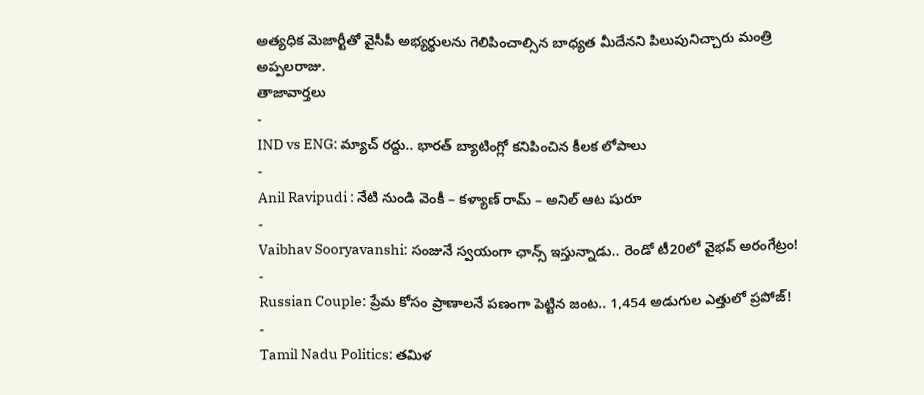అత్యధిక మెజార్టీతో వైసీపీ అభ్యర్థులను గెలిపించాల్సిన బాధ్యత మీదేనని పిలుపునిచ్చారు మంత్రి అప్పలరాజు.
తాజావార్తలు
-
IND vs ENG: మ్యాచ్ రద్దు.. భారత్ బ్యాటింగ్లో కనిపించిన కీలక లోపాలు
-
Anil Ravipudi : నేటి నుండి వెంకీ – కళ్యాణ్ రామ్ – అనిల్ ఆట షురూ
-
Vaibhav Sooryavanshi: సంజునే స్వయంగా ఛాన్స్ ఇస్తున్నాడు.. రెండో టీ20లో వైభవ్ అరంగేట్రం!
-
Russian Couple: ప్రేమ కోసం ప్రాణాలనే పణంగా పెట్టిన జంట.. 1,454 అడుగుల ఎత్తులో ప్రపోజ్!
-
Tamil Nadu Politics: తమిళ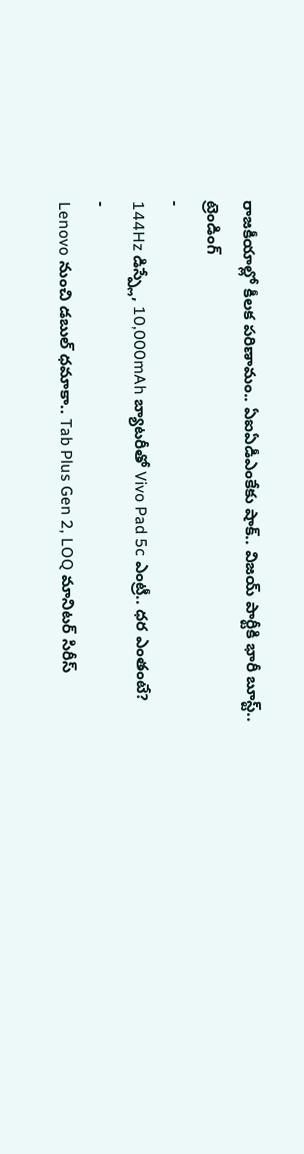రాజకీయాల్లో కీలక పరిణామం.. ఏఐఏడీఎంకేకు షాక్.. విజయ్ పార్టీకి భారీ బూస్ట్..
ట్రెండింగ్
-
144Hz డిస్ప్లే, 10,000mAh బ్యాటరీతో Vivo Pad 5c ఎంట్రీ.. ధర ఎంతంటే?
-
Lenovo నుంచి డబుల్ ధమాకా.. Tab Plus Gen 2, LOQ మానిటర్ సిరీస్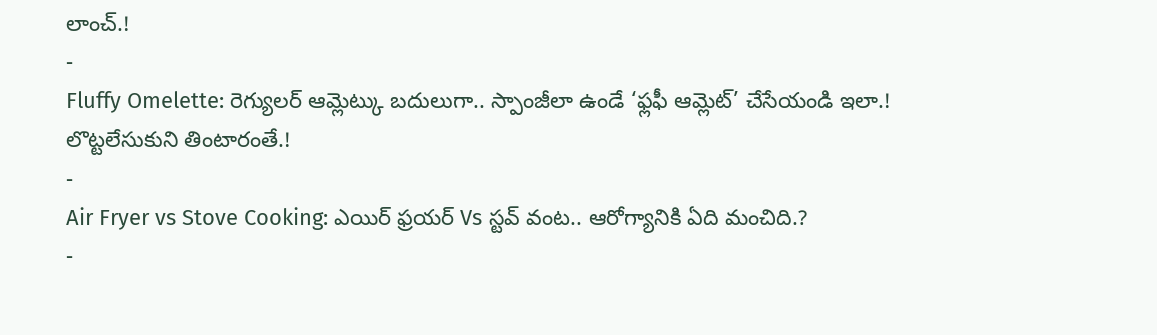లాంచ్.!
-
Fluffy Omelette: రెగ్యులర్ ఆమ్లెట్కు బదులుగా.. స్పాంజీలా ఉండే ‘ఫ్లఫీ ఆమ్లెట్’ చేసేయండి ఇలా.! లొట్టలేసుకుని తింటారంతే.!
-
Air Fryer vs Stove Cooking: ఎయిర్ ఫ్రయర్ Vs స్టవ్ వంట.. ఆరోగ్యానికి ఏది మంచిది.?
-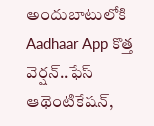అందుబాటులోకి Aadhaar App కొత్త వెర్షన్..ఫేస్ ఆథెంటికేషన్,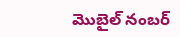మొబైల్ నంబర్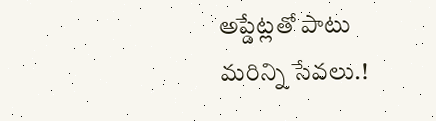అప్డేట్లతో పాటు మరిన్ని సేవలు.!